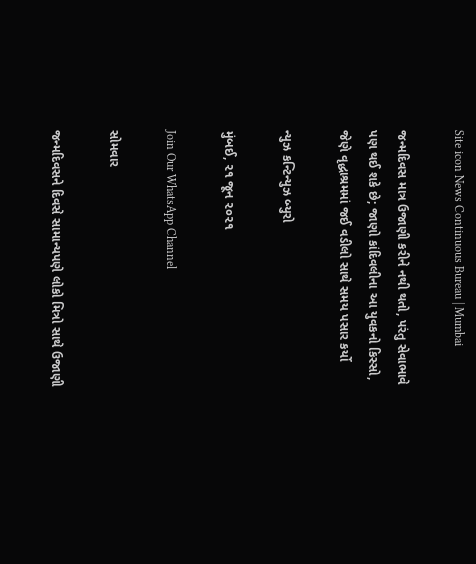Site icon News Continuous Bureau | Mumbai

જન્મદિવસ માત્ર ઉજાણી કરીને નથી થતો, પરંતુ સેવાભાવે પણ થઈ શકે છે; જાણો કાંદિવલીના આ યુવકનો કિસ્સો, જેણે વૃદ્ધાશ્રમમાં જઈ વડીલો સાથે સમય પસાર કર્યો

ન્યુઝ કન્ટિન્યુઝ બ્યુરો

મુંબઈ, ૨૧ જૂન ૨૦૨૧

Join Our WhatsApp Channel

સોમવાર

જન્મદિવસને દિવસે સામાન્યપણે લોકો મિત્રો સાથે ઉજાણી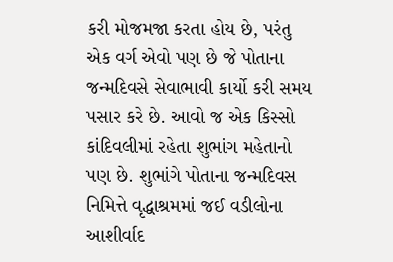કરી મોજમજા કરતા હોય છે, પરંતુ એક વર્ગ એવો પણ છે જે પોતાના જન્મદિવસે સેવાભાવી કાર્યો કરી સમય પસાર કરે છે. આવો જ એક કિસ્સો કાંદિવલીમાં રહેતા શુભાંગ મહેતાનો પણ છે. શુભાંગે પોતાના જન્મદિવસ નિમિત્તે વૃદ્ધાશ્રમમાં જઈ વડીલોના આશીર્વાદ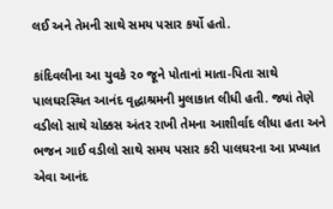લઈ અને તેમની સાથે સમય પસાર કર્યો હતો.

કાંદિવલીના આ યુવકે ૨૦ જૂને પોતાનાં માતા-પિતા સાથે પાલઘરસ્થિત આનંદ વૃદ્ધાશ્રમની મુલાકાત લીધી હતી. જ્યાં તેણે વડીલો સાથે ચોક્કસ અંતર રાખી તેમના આશીર્વાદ લીધા હતા અને ભજન ગાઈ વડીલો સાથે સમય પસાર કરી પાલઘરના આ પ્રખ્યાત એવા આનંદ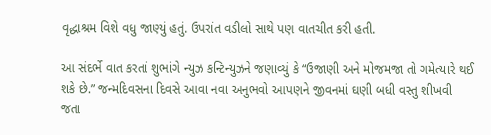વૃદ્ધાશ્રમ વિશે વધુ જાણ્યું હતું. ઉપરાંત વડીલો સાથે પણ વાતચીત કરી હતી.

આ સંદર્ભે વાત કરતાં શુભાંગે ન્યુઝ કન્ટિન્યુઝને જણાવ્યું કે “ઉજાણી અને મોજમજા તો ગમેત્યારે થઈ શકે છે.” જન્મદિવસના દિવસે આવા નવા અનુભવો આપણને જીવનમાં ઘણી બધી વસ્તુ શીખવી જતા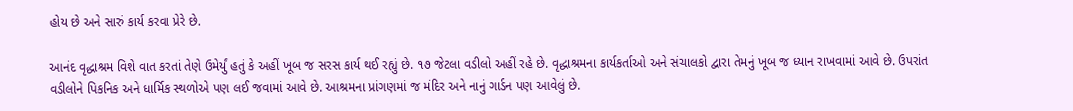હોય છે અને સારું કાર્ય કરવા પ્રેરે છે.

આનંદ વૃદ્ધાશ્રમ વિશે વાત કરતાં તેણે ઉમેર્યું હતું કે અહીં ખૂબ જ સરસ કાર્ય થઈ રહ્યું છે. ૧૭ જેટલા વડીલો અહીં રહે છે. વૃદ્ધાશ્રમના કાર્યકર્તાઓ અને સંચાલકો દ્વારા તેમનું ખૂબ જ ધ્યાન રાખવામાં આવે છે. ઉપરાંત વડીલોને પિકનિક અને ધાર્મિક સ્થળોએ પણ લઈ જવામાં આવે છે. આશ્રમના પ્રાંગણમાં જ મંદિર અને નાનું ગાર્ડન પણ આવેલું છે.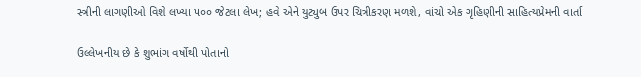સ્ત્રીની લાગણીઓ વિશે લખ્યા ૫૦૦ જેટલા લેખ; હવે એને યુટ્યુબ ઉપર ચિત્રીકરણ મળશે, વાંચો એક ગૃહિણીની સાહિત્યપ્રેમની વાર્તા

ઉલ્લેખનીય છે કે શુભાંગ વર્ષોથી પોતાનો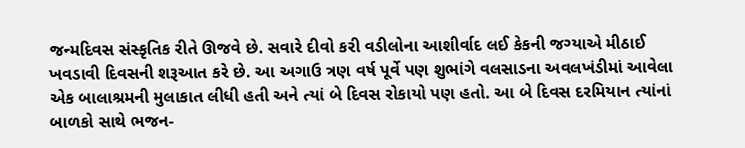જન્મદિવસ સંસ્કૃતિક રીતે ઊજવે છે. સવારે દીવો કરી વડીલોના આશીર્વાદ લઈ કેકની જગ્યાએ મીઠાઈ ખવડાવી દિવસની શરૂઆત કરે છે. આ અગાઉ ત્રણ વર્ષ પૂર્વે પણ શુભાંગે વલસાડના અવલખંડીમાં આવેલા એક બાલાશ્રમની મુલાકાત લીધી હતી અને ત્યાં બે દિવસ રોકાયો પણ હતો. આ બે દિવસ દરમિયાન ત્યાંનાં બાળકો સાથે ભજન-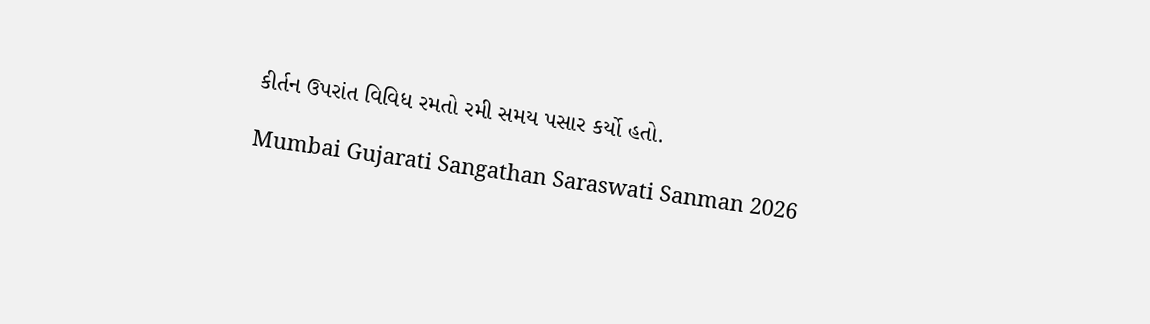કીર્તન ઉપરાંત વિવિધ રમતો રમી સમય પસાર કર્યો હતો.

Mumbai Gujarati Sangathan Saraswati Sanman 2026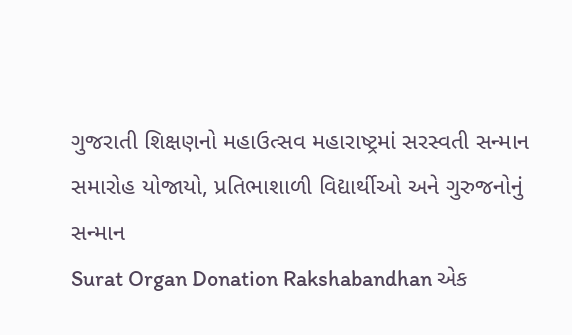ગુજરાતી શિક્ષણનો મહાઉત્સવ મહારાષ્ટ્રમાં સરસ્વતી સન્માન સમારોહ યોજાયો, પ્રતિભાશાળી વિદ્યાર્થીઓ અને ગુરુજનોનું સન્માન
Surat Organ Donation Rakshabandhan એક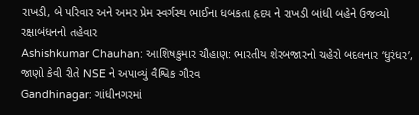રાખડી, બે પરિવાર અને અમર પ્રેમ સ્વર્ગસ્થ ભાઈના ધબકતા હૃદય ને રાખડી બાંધી બહેને ઉજવ્યો રક્ષાબંધનનો તહેવાર
Ashishkumar Chauhan: આશિષકુમાર ચૌહાણ: ભારતીય શેરબજારનો ચહેરો બદલનાર ‘ધુરંધર’, જાણો કેવી રીતે NSE ને અપાવ્યું વૈશ્વિક ગૌરવ
Gandhinagar: ગાંધીનગરમાં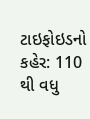ટાઇફોઇડનો કહેર: 110 થી વધુ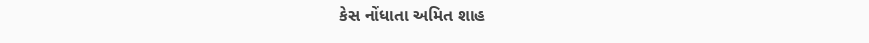કેસ નોંધાતા અમિત શાહ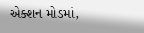એક્શન મોડમાં,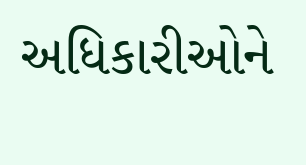અધિકારીઓને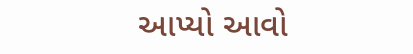આપ્યો આવો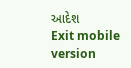આદેશ
Exit mobile version